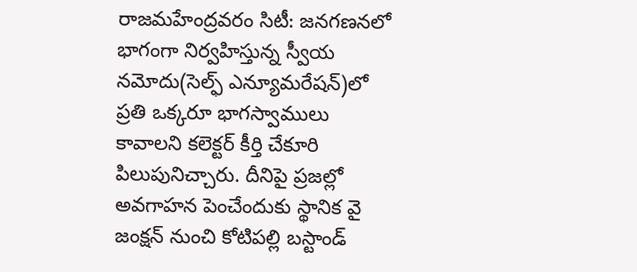రాజమహేంద్రవరం సిటీ: జనగణనలో భాగంగా నిర్వహిస్తున్న స్వీయ నమోదు(సెల్ఫ్ ఎన్యూమరేషన్)లో ప్రతి ఒక్కరూ భాగస్వాములు కావాలని కలెక్టర్ కీర్తి చేకూరి పిలుపునిచ్చారు. దీనిపై ప్రజల్లో అవగాహన పెంచేందుకు స్థానిక వై జంక్షన్ నుంచి కోటిపల్లి బస్టాండ్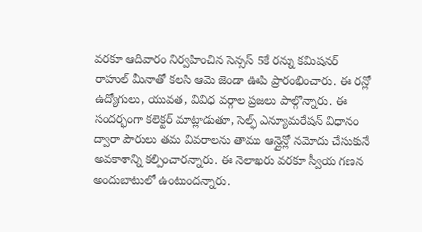వరకూ ఆదివారం నిర్వహించిన సెన్సస్ 5కే రన్ను కమిషనర్ రాహుల్ మీనాతో కలసి ఆమె జెండా ఊపి ప్రారంభించారు. ఈ రన్లో ఉద్యోగులు, యువత, వివిధ వర్గాల ప్రజలు పాల్గొన్నారు. ఈ సందర్భంగా కలెక్టర్ మాట్లాడుతూ, సెల్ఫ్ ఎన్యూమరేషన్ విధానం ద్వారా పౌరులు తమ వివరాలను తాము ఆన్లైన్లో నమోదు చేసుకునే అవకాశాన్ని కల్పించారన్నారు. ఈ నెలాఖరు వరకూ స్వీయ గణన అందుబాటులో ఉంటుందన్నారు.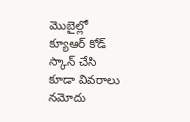మొబైల్లో క్యూఆర్ కోడ్ స్కాన్ చేసి కూడా వివరాలు నమోదు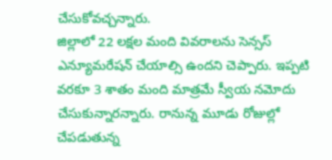చేసుకోవచ్చన్నారు.
జిల్లాలో 22 లక్షల మంది వివరాలను సెన్సస్ ఎన్యూమరేషన్ చేయాల్సి ఉందని చెప్పారు. ఇప్పటి వరకూ 3 శాతం మంది మాత్రమే స్వీయ నమోదు చేసుకున్నారన్నారు. రానున్న మూడు రోజుల్లో చేపడుతున్న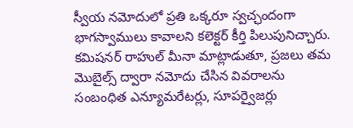స్వీయ నమోదులో ప్రతి ఒక్కరూ స్వచ్ఛందంగా భాగస్వాములు కావాలని కలెక్టర్ కీర్తి పిలుపునిచ్చారు. కమిషనర్ రాహుల్ మీనా మాట్లాడుతూ, ప్రజలు తమ మొబైల్స్ ద్వారా నమోదు చేసిన వివరాలను సంబంధిత ఎన్యూమరేటర్లు, సూపర్వైజర్లు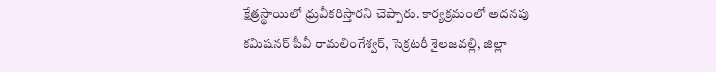క్షేత్రస్థాయిలో ధ్రువీకరిస్తారని చెప్పారు. కార్యక్రమంలో అదనపు కమిషనర్ పీవీ రామలింగేశ్వర్, సెక్రటరీ శైలజవల్లి, జిల్లా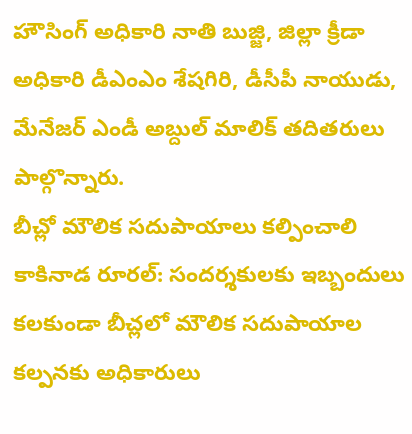హౌసింగ్ అధికారి నాతి బుజ్జి, జిల్లా క్రీడా అధికారి డీఎంఎం శేషగిరి, డీసీపీ నాయుడు, మేనేజర్ ఎండీ అబ్దుల్ మాలిక్ తదితరులు పాల్గొన్నారు.
బీచ్లో మౌలిక సదుపాయాలు కల్పించాలి
కాకినాడ రూరల్: సందర్శకులకు ఇబ్బందులు కలకుండా బీచ్లలో మౌలిక సదుపాయాల కల్పనకు అధికారులు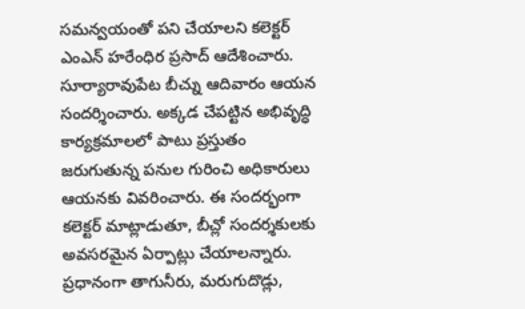సమన్వయంతో పని చేయాలని కలెక్టర్ ఎంఎన్ హరేంధిర ప్రసాద్ ఆదేశించారు. సూర్యారావుపేట బీచ్ను ఆదివారం ఆయన సందర్శించారు. అక్కడ చేపట్టిన అభివృద్ధి కార్యక్రమాలలో పాటు ప్రస్తుతం జరుగుతున్న పనుల గురించి అధికారులు ఆయనకు వివరించారు. ఈ సందర్భంగా కలెక్టర్ మాట్లాడుతూ, బీచ్లో సందర్శకులకు అవసరమైన ఏర్పాట్లు చేయాలన్నారు. ప్రధానంగా తాగునీరు, మరుగుదొడ్లు,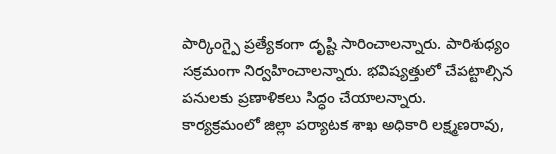పార్కింగ్పై ప్రత్యేకంగా దృష్టి సారించాలన్నారు. పారిశుధ్యం సక్రమంగా నిర్వహించాలన్నారు. భవిష్యత్తులో చేపట్టాల్సిన పనులకు ప్రణాళికలు సిద్ధం చేయాలన్నారు.
కార్యక్రమంలో జిల్లా పర్యాటక శాఖ అధికారి లక్ష్మణరావు,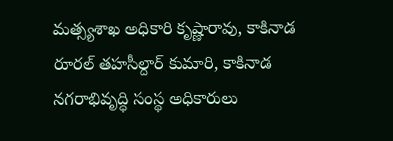మత్స్యశాఖ అధికారి కృష్ణారావు, కాకినాడ రూరల్ తహసీల్దార్ కుమారి, కాకినాడ నగరాభివృద్ధి సంస్థ అధికారులు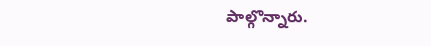పాల్గొన్నారు.